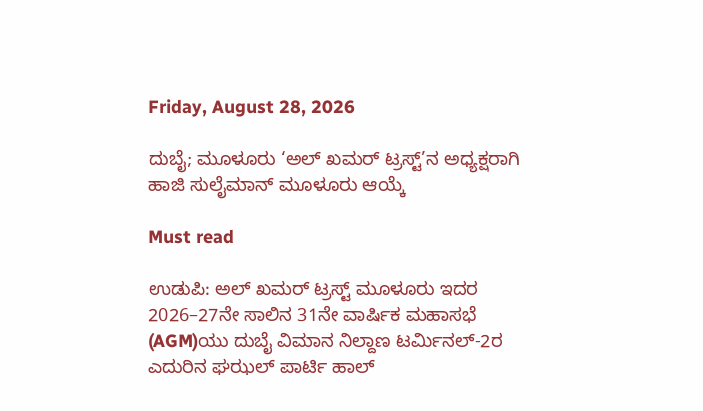Friday, August 28, 2026

ದುಬೈ; ಮೂಳೂರು ‘ಅಲ್ ಖಮರ್ ಟ್ರಸ್ಟ್’ನ ಅಧ್ಯಕ್ಷರಾಗಿ ಹಾಜಿ ಸುಲೈಮಾನ್ ಮೂಳೂರು ಆಯ್ಕೆ

Must read

ಉಡುಪಿ: ಅಲ್ ಖಮರ್ ಟ್ರಸ್ಟ್ ಮೂಳೂರು ಇದರ 2026–27ನೇ ಸಾಲಿನ 31ನೇ ವಾರ್ಷಿಕ ಮಹಾಸಭೆ (AGM)ಯು ದುಬೈ ವಿಮಾನ ನಿಲ್ದಾಣ ಟರ್ಮಿನಲ್-2ರ ಎದುರಿನ ಘಝಲ್ ಪಾರ್ಟಿ ಹಾಲ್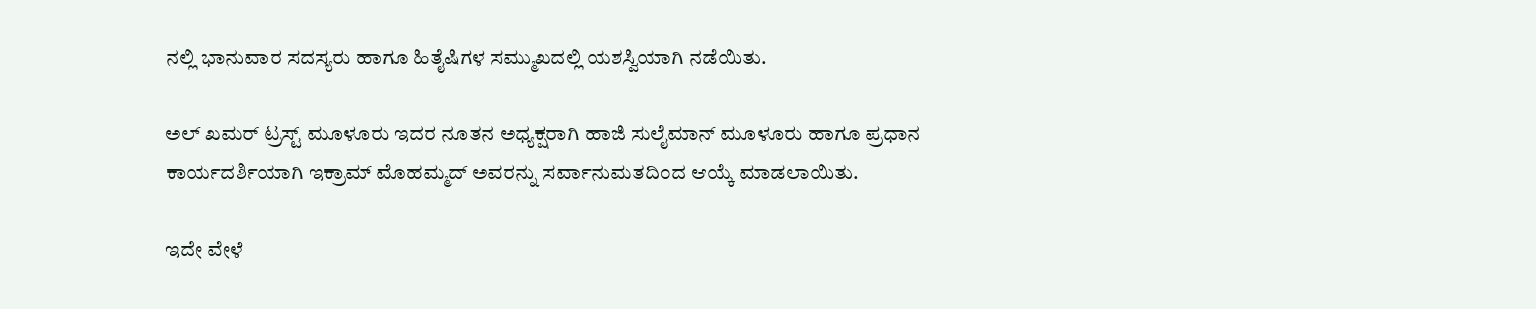ನಲ್ಲಿ ಭಾನುವಾರ ಸದಸ್ಯರು ಹಾಗೂ ಹಿತೈಷಿಗಳ ಸಮ್ಮುಖದಲ್ಲಿ ಯಶಸ್ವಿಯಾಗಿ ನಡೆಯಿತು.

ಅಲ್ ಖಮರ್ ಟ್ರಸ್ಟ್ ಮೂಳೂರು ಇದರ ನೂತನ ಅಧ್ಯಕ್ಷರಾಗಿ ಹಾಜಿ ಸುಲೈಮಾನ್ ಮೂಳೂರು ಹಾಗೂ ಪ್ರಧಾನ ಕಾರ್ಯದರ್ಶಿಯಾಗಿ ಇಕ್ರಾಮ್ ಮೊಹಮ್ಮದ್ ಅವರನ್ನು ಸರ್ವಾನುಮತದಿಂದ ಆಯ್ಕೆ ಮಾಡಲಾಯಿತು.

ಇದೇ ವೇಳೆ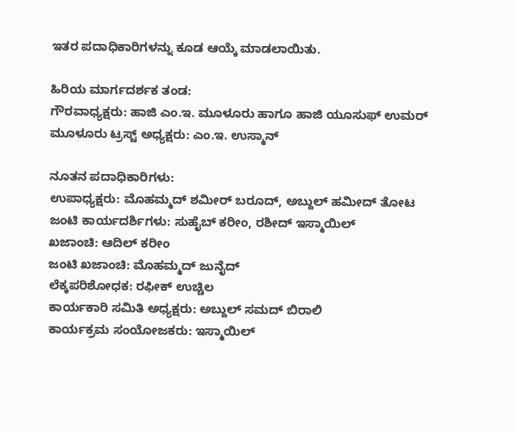ಇತರ ಪದಾಧಿಕಾರಿಗಳನ್ನು ಕೂಡ ಆಯ್ಕೆ ಮಾಡಲಾಯಿತು.

ಹಿರಿಯ ಮಾರ್ಗದರ್ಶಕ ತಂಡ:
ಗೌರವಾಧ್ಯಕ್ಷರು: ಹಾಜಿ ಎಂ.ಇ. ಮೂಳೂರು ಹಾಗೂ ಹಾಜಿ ಯೂಸುಫ್ ಉಮರ್
ಮೂಳೂರು ಟ್ರಸ್ಟ್ ಅಧ್ಯಕ್ಷರು: ಎಂ.ಇ. ಉಸ್ಮಾನ್

ನೂತನ ಪದಾಧಿಕಾರಿಗಳು:
ಉಪಾಧ್ಯಕ್ಷರು: ಮೊಹಮ್ಮದ್ ಶಮೀರ್ ಬರೂದ್, ಅಬ್ದುಲ್ ಹಮೀದ್ ತೋಟ
ಜಂಟಿ ಕಾರ್ಯದರ್ಶಿಗಳು: ಸುಹೈಬ್ ಕರೀಂ, ರಶೀದ್ ಇಸ್ಮಾಯಿಲ್
ಖಜಾಂಚಿ: ಆದಿಲ್ ಕರೀಂ
ಜಂಟಿ ಖಜಾಂಚಿ: ಮೊಹಮ್ಮದ್ ಜುನೈದ್
ಲೆಕ್ಕಪರಿಶೋಧಕ: ರಫೀಕ್ ಉಚ್ಚಿಲ
ಕಾರ್ಯಕಾರಿ ಸಮಿತಿ ಅಧ್ಯಕ್ಷರು: ಅಬ್ದುಲ್ ಸಮದ್ ಬಿರಾಲಿ
ಕಾರ್ಯಕ್ರಮ ಸಂಯೋಜಕರು: ಇಸ್ಮಾಯಿಲ್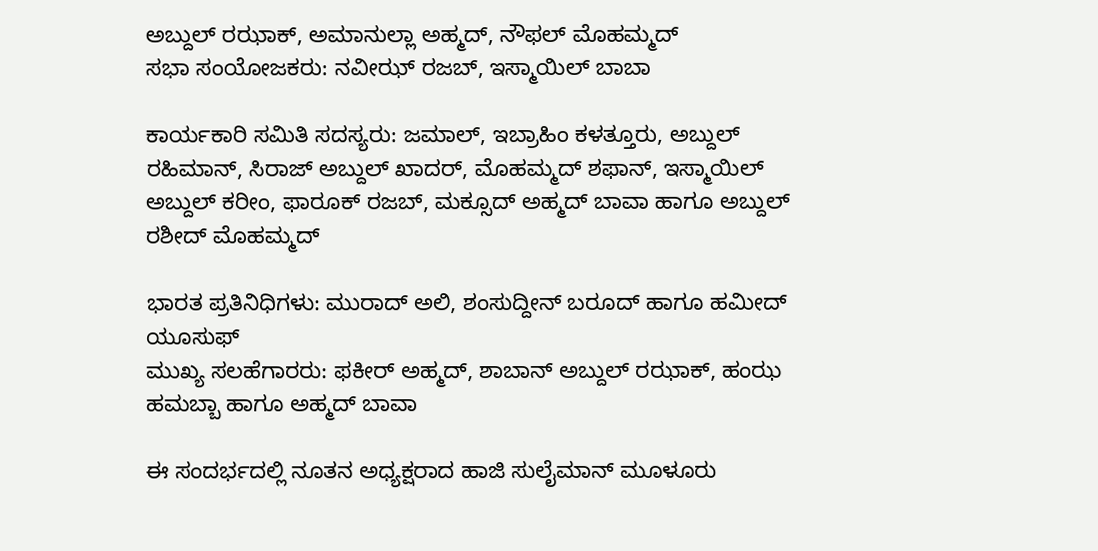ಅಬ್ದುಲ್ ರಝಾಕ್, ಅಮಾನುಲ್ಲಾ ಅಹ್ಮದ್, ನೌಫಲ್ ಮೊಹಮ್ಮದ್
ಸಭಾ ಸಂಯೋಜಕರು: ನವೀಝ್ ರಜಬ್, ಇಸ್ಮಾಯಿಲ್ ಬಾಬಾ

ಕಾರ್ಯಕಾರಿ ಸಮಿತಿ ಸದಸ್ಯರು: ಜಮಾಲ್, ಇಬ್ರಾಹಿಂ ಕಳತ್ತೂರು, ಅಬ್ದುಲ್ ರಹಿಮಾನ್, ಸಿರಾಜ್ ಅಬ್ದುಲ್ ಖಾದರ್, ಮೊಹಮ್ಮದ್ ಶಫಾನ್, ಇಸ್ಮಾಯಿಲ್ ಅಬ್ದುಲ್ ಕರೀಂ, ಫಾರೂಕ್ ರಜಬ್, ಮಕ್ಸೂದ್ ಅಹ್ಮದ್ ಬಾವಾ ಹಾಗೂ ಅಬ್ದುಲ್ ರಶೀದ್ ಮೊಹಮ್ಮದ್

ಭಾರತ ಪ್ರತಿನಿಧಿಗಳು: ಮುರಾದ್ ಅಲಿ, ಶಂಸುದ್ದೀನ್ ಬರೂದ್ ಹಾಗೂ ಹಮೀದ್ ಯೂಸುಫ್
ಮುಖ್ಯ ಸಲಹೆಗಾರರು: ಫಕೀರ್ ಅಹ್ಮದ್, ಶಾಬಾನ್ ಅಬ್ದುಲ್ ರಝಾಕ್, ಹಂಝ ಹಮಬ್ಬಾ ಹಾಗೂ ಅಹ್ಮದ್ ಬಾವಾ

ಈ ಸಂದರ್ಭದಲ್ಲಿ ನೂತನ ಅಧ್ಯಕ್ಷರಾದ ಹಾಜಿ ಸುಲೈಮಾನ್ ಮೂಳೂರು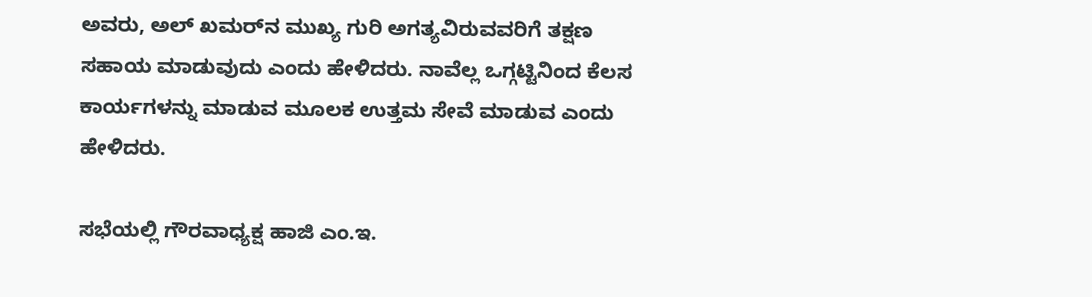ಅವರು, ಅಲ್ ಖಮರ್‌ನ ಮುಖ್ಯ ಗುರಿ ಅಗತ್ಯವಿರುವವರಿಗೆ ತಕ್ಷಣ ಸಹಾಯ ಮಾಡುವುದು ಎಂದು ಹೇಳಿದರು. ನಾವೆಲ್ಲ ಒಗ್ಗಟ್ಟಿನಿಂದ ಕೆಲಸ ಕಾರ್ಯಗಳನ್ನು ಮಾಡುವ ಮೂಲಕ ಉತ್ತಮ ಸೇವೆ ಮಾಡುವ ಎಂದು ಹೇಳಿದರು.

ಸಭೆಯಲ್ಲಿ ಗೌರವಾಧ್ಯಕ್ಷ ಹಾಜಿ ಎಂ.ಇ.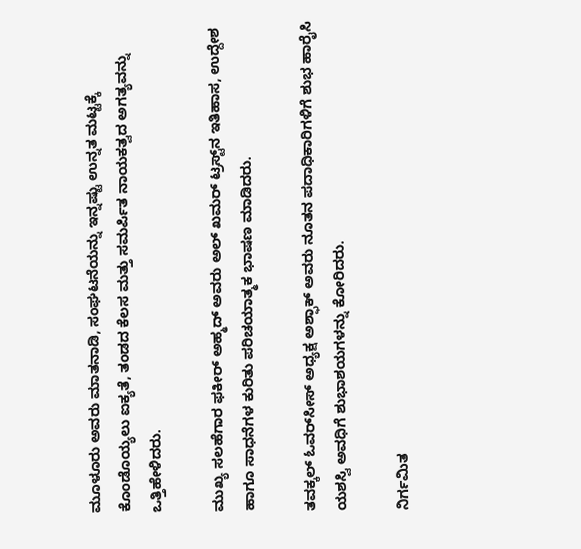ಮೂಳೂರು ಅವರು ಮಾತನಾಡಿ, ಸಂಘಟನೆಯನ್ನು ಇನ್ನಷ್ಟು ಉನ್ನತ ಮಟ್ಟಕ್ಕೆ ಕೊಂಡೊಯ್ಯಲು ಐಕ್ಯತೆ, ತಂಡದ ಕೆಲಸ ಮತ್ತು ಸಮರ್ಪಿತ ನಾಯಕತ್ವದ ಅಗತ್ಯವನ್ನು ಒತ್ತಿಹೇಳಿದರು.

ಮುಖ್ಯ ಸಲಹೆಗಾರ ಫಕೀರ್ ಅಹ್ಮದ್ ಅವರು ಅಲ್ ಖಮರ್ ಟ್ರಸ್ಟ್‌ನ ಇತಿಹಾಸ, ಉದ್ದೇಶ ಹಾಗೂ ಸಾಧನೆಗಳ ಕುರಿತು ಪರಿಚಯಾತ್ಮಕ ಭಾಷಣ ಮಾಡಿದರು.

ತವಕ್ಕಲ್ ಓವರ್‌ಸೀಸ್ ಅಧ್ಯಕ್ಷ ಅಶ್ಫಾಕ್ ಅವರು ನೂತನ ಪದಾಧಿಕಾರಿಗಳಿಗೆ ಶುಭ ಹಾರೈಸಿ ಯಶಸ್ವಿ ಅವಧಿಗೆ ಶುಭಾಶಯಗಳನ್ನು ಕೋರಿದರು.

ನಿರ್ಗಮಿತ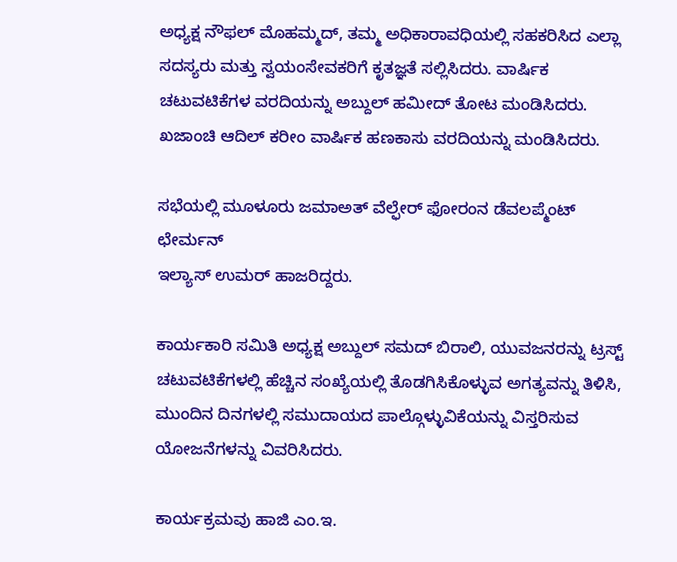ಅಧ್ಯಕ್ಷ ನೌಫಲ್ ಮೊಹಮ್ಮದ್, ತಮ್ಮ ಅಧಿಕಾರಾವಧಿಯಲ್ಲಿ ಸಹಕರಿಸಿದ ಎಲ್ಲಾ ಸದಸ್ಯರು ಮತ್ತು ಸ್ವಯಂಸೇವಕರಿಗೆ ಕೃತಜ್ಞತೆ ಸಲ್ಲಿಸಿದರು. ವಾರ್ಷಿಕ ಚಟುವಟಿಕೆಗಳ ವರದಿಯನ್ನು ಅಬ್ದುಲ್ ಹಮೀದ್ ತೋಟ ಮಂಡಿಸಿದರು. ಖಜಾಂಚಿ ಆದಿಲ್ ಕರೀಂ ವಾರ್ಷಿಕ ಹಣಕಾಸು ವರದಿಯನ್ನು ಮಂಡಿಸಿದರು.

ಸಭೆಯಲ್ಲಿ ಮೂಳೂರು ಜಮಾಅತ್ ವೆಲ್ಫೇರ್ ಫೋರಂನ ಡೆವಲಪ್ಮೆಂಟ್ ಛೇರ್ಮನ್
ಇಲ್ಯಾಸ್ ಉಮರ್ ಹಾಜರಿದ್ದರು.

ಕಾರ್ಯಕಾರಿ ಸಮಿತಿ ಅಧ್ಯಕ್ಷ ಅಬ್ದುಲ್ ಸಮದ್ ಬಿರಾಲಿ, ಯುವಜನರನ್ನು ಟ್ರಸ್ಟ್ ಚಟುವಟಿಕೆಗಳಲ್ಲಿ ಹೆಚ್ಚಿನ ಸಂಖ್ಯೆಯಲ್ಲಿ ತೊಡಗಿಸಿಕೊಳ್ಳುವ ಅಗತ್ಯವನ್ನು ತಿಳಿಸಿ, ಮುಂದಿನ ದಿನಗಳಲ್ಲಿ ಸಮುದಾಯದ ಪಾಲ್ಗೊಳ್ಳುವಿಕೆಯನ್ನು ವಿಸ್ತರಿಸುವ ಯೋಜನೆಗಳನ್ನು ವಿವರಿಸಿದರು.

ಕಾರ್ಯಕ್ರಮವು ಹಾಜಿ ಎಂ.ಇ.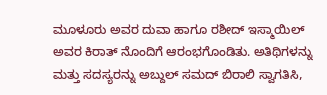ಮೂಳೂರು ಅವರ ದುವಾ ಹಾಗೂ ರಶೀದ್ ಇಸ್ಮಾಯಿಲ್ ಅವರ ಕಿರಾತ್ ನೊಂದಿಗೆ ಆರಂಭಗೊಂಡಿತು. ಅತಿಥಿಗಳನ್ನು ಮತ್ತು ಸದಸ್ಯರನ್ನು ಅಬ್ದುಲ್ ಸಮದ್ ಬಿರಾಲಿ ಸ್ವಾಗತಿಸಿ,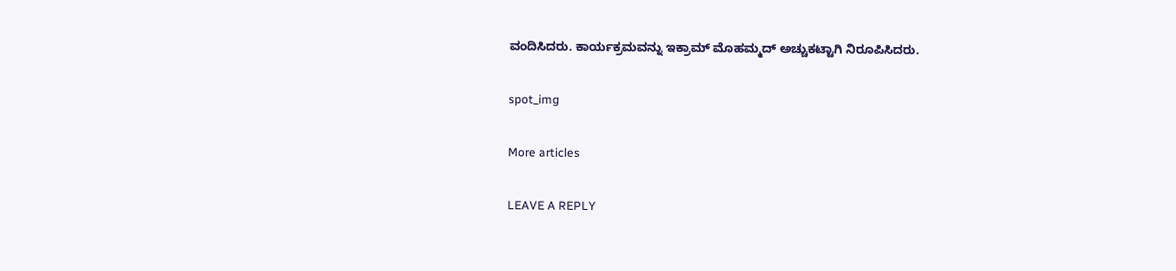ವಂದಿಸಿದರು. ಕಾರ್ಯಕ್ರಮವನ್ನು ಇಕ್ರಾಮ್ ಮೊಹಮ್ಮದ್ ಅಚ್ಚುಕಟ್ಟಾಗಿ ನಿರೂಪಿಸಿದರು.

spot_img

More articles

LEAVE A REPLY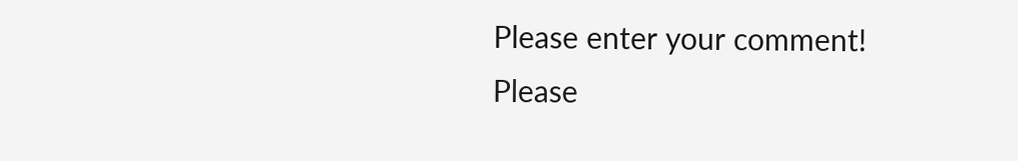Please enter your comment!
Please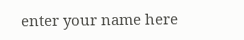enter your name here